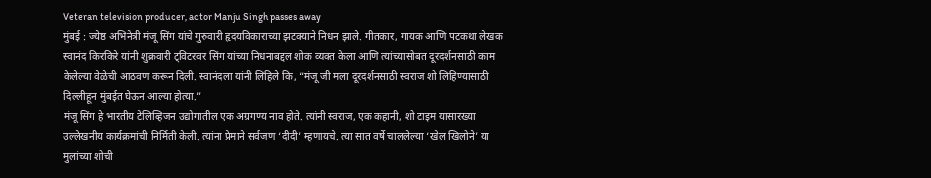Veteran television producer, actor Manju Singh passes away
मुंबई : ज्येष्ठ अभिनेत्री मंजू सिंग यांचे गुरुवारी हृदयविकाराच्या झटक्याने निधन झाले. गीतकार, गायक आणि पटकथा लेखक स्वानंद किरकिरे यांनी शुक्रवारी ट्विटरवर सिंग यांच्या निधनाबद्दल शोक व्यक्त केला आणि त्यांच्यासोबत दूरदर्शनसाठी काम केलेल्या वेळेची आठवण करून दिली. स्वानंदला यांनी लिहिले कि, “मंजू जी मला दूरदर्शनसाठी स्वराज शो लिहिण्यासाठी दिल्लीहून मुंबईत घेऊन आल्या होत्या.”
मंजू सिंग हे भारतीय टेलिव्हिजन उद्योगातील एक अग्रगण्य नाव होते. त्यांनी स्वराज, एक कहानी, शो टाइम यासारख्या उल्लेखनीय कार्यक्रमांची निर्मिती केली. त्यांना प्रेमाने सर्वजण ‘दीदी’ म्हणायचे. त्या सात वर्षे चाललेल्या ‘खेल खिलोने’ या मुलांच्या शोची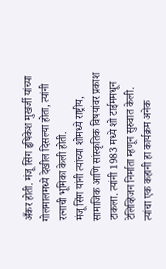अँकर होती. मंजू सिंग हृषिकेश मुखर्जी यांच्या गोलमालमध्ये देखील दिसल्या होता, त्यांनी रत्नाची भूमिका केली होती.
मंजू सिंग यांनी त्यांच्या शोमध्ये राष्ट्रीय, सामाजिक आणि सांस्कृतिक विषयांवर प्रकाश टाकला. त्यांनी 1983 मध्ये शो टाईममधून टेलिव्हिजन निर्माता म्हणून सुरुवात केली. त्यांचा एक कहानी हा कार्यक्रम अनेक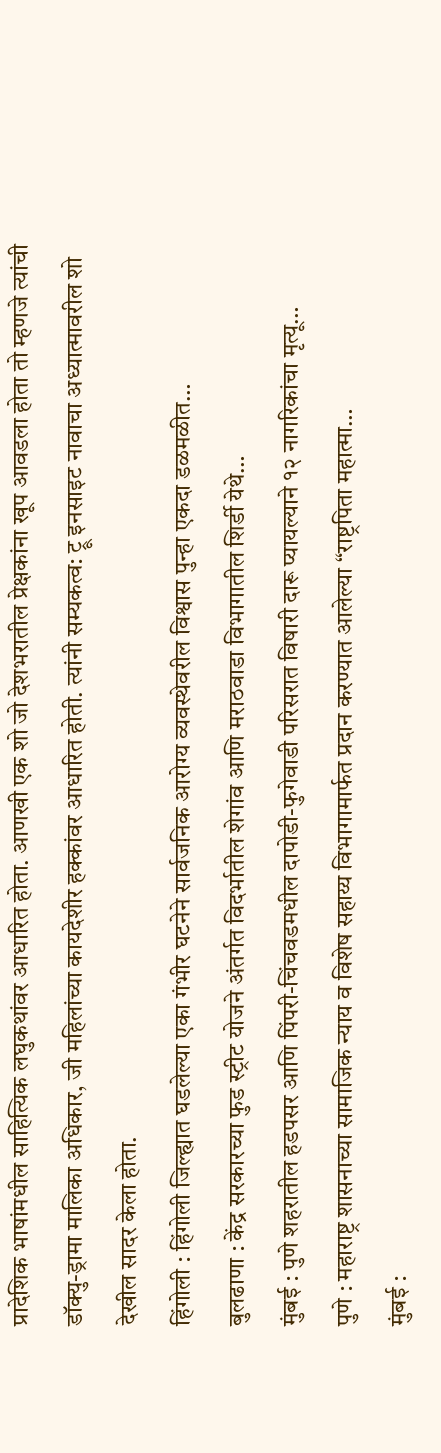प्रादेशिक भाषांमधील साहित्यिक लघुकथांवर आधारित होता. आणखी एक शो जो देशभरातील प्रेक्षकांना खूप आवडला होता तो म्हणजे त्यांची डॉक्यु-ड्रामा मालिका अधिकार, जी महिलांच्या कायदेशीर हक्कांवर आधारित होती. त्यांनी सम्यकत्व: ट्रू इनसाइट नावाचा अध्यात्मावरील शो देखील सादर केला होता.
हिंगोली : हिंगोली जिल्ह्यात घडलेल्या एका गंभीर घटनेने सार्वजनिक आरोग्य व्यवस्थेवरील विश्वास पुन्हा एकदा डळमळीत…
बुलढाणा : केंद्र सरकारच्या फुड स्ट्रीट योजने अंतर्गत विदर्भातील शेगांव आणि मराठवाडा विभागातील शिर्डी येथे…
मुंबई : पुणे शहरातील हडपसर आणि पिंपरी-चिंचवडमधील दापोडी-फुगेवाडी परिसरात विषारी दारू प्यायल्याने १२ नागरिकांचा मृत्यू…
पुणे : महाराष्ट्र शासनाच्या सामाजिक न्याय व विशेष सहाय्य विभागामार्फत प्रदान करण्यात आलेल्या “राष्ट्रपिता महात्मा…
मुंबई :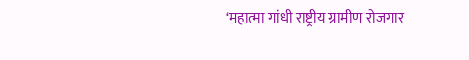‘महात्मा गांधी राष्ट्रीय ग्रामीण रोजगार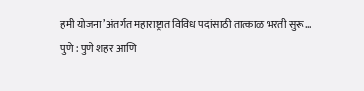हमी योजना’अंतर्गत महाराष्ट्रात विविध पदांसाठी तात्काळ भरती सुरू…
पुणे : पुणे शहर आणि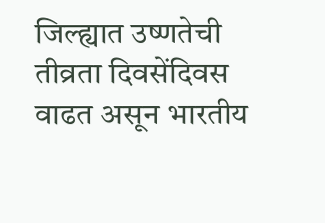जिल्ह्यात उष्णतेची तीव्रता दिवसेंदिवस वाढत असून भारतीय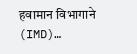हवामान विभागाने (IMD)…